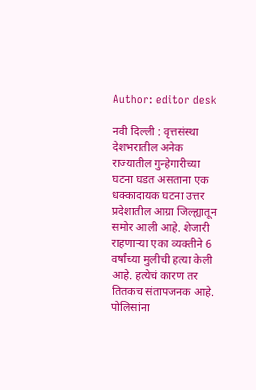Author: editor desk

नवी दिल्ली : वृत्तसंस्था देशभरातील अनेक राज्यातील गुन्हेगारीच्या घटना घडत असताना एक धक्कादायक घटना उत्तर प्रदेशातील आग्रा जिल्ह्यातून समोर आली आहे. शेजारी राहणाऱ्या एका व्यक्तीने 6 वर्षांच्या मुलीची हत्या केली आहे. हत्येचं कारण तर तितकच संतापजनक आहे. पोलिसांना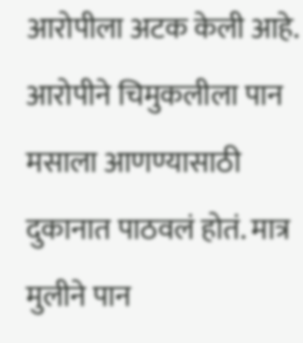आरोपीला अटक केली आहे. आरोपीने चिमुकलीला पान मसाला आणण्यासाठी दुकानात पाठवलं होतं. मात्र मुलीने पान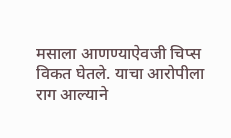मसाला आणण्याऐवजी चिप्स विकत घेतले. याचा आरोपीला राग आल्याने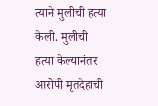त्याने मुलीची हत्या केली. मुलीची हत्या केल्यानंतर आरोपी मृतदेहाची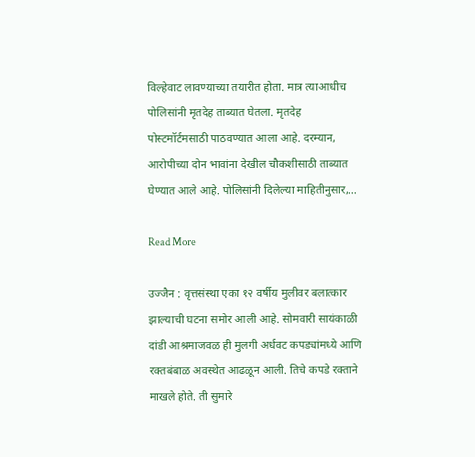विल्हेवाट लावण्याच्या तयारीत होता. मात्र त्याआधीच पोलिसांनी मृतदेह ताब्यात घेतला. मृतदेह पोस्टमॉर्टमसाठी पाठवण्यात आला आहे. दरम्यान, आरोपीच्या दोन भावांना देखील चौकशीसाठी ताब्यात घेण्यात आले आहे. पोलिसांनी दिलेल्या माहितीनुसार,…

Read More

उज्जैन : वृत्तसंस्था एका १२ वर्षीय मुलीवर बलात्कार झाल्याची घटना समोर आली आहे. सोमवारी सायंकाळी दांडी आश्रमाजवळ ही मुलगी अर्धवट कपड्यांमध्ये आणि रक्तबंबाळ अवस्थेत आढळून आली. तिचे कपडे रक्ताने माखले होते. ती सुमारे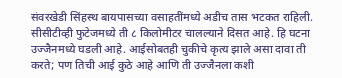संवरखेडी सिंहस्थ बायपासच्या वसाहतींमध्ये अडीच तास भटकत राहिली. सीसीटीव्ही फुटेजमध्ये ती ८ किलोमीटर चालल्याने दिसत आहे. हि घटना उज्जैनमध्ये घडली आहे. आईसोबतही चुकीचे कृत्य झाले असा दावा ती करते; पण तिची आई कुठे आहे आणि ती उज्जैनला कशी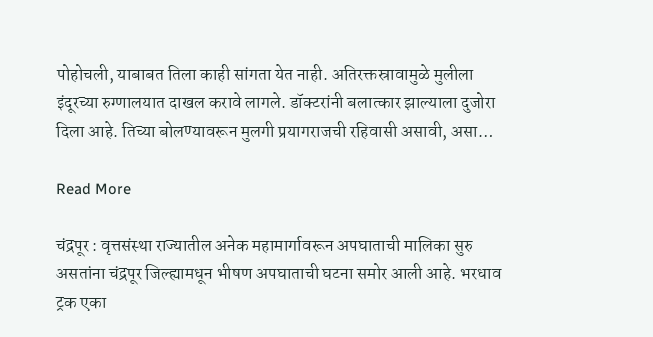पोहोचली, याबाबत तिला काही सांगता येत नाही. अतिरक्तस्रावामुळे मुलीला इंदूरच्या रुग्णालयात दाखल करावे लागले. डॉक्टरांनी बलात्कार झाल्याला दुजोरा दिला आहे. तिच्या बोलण्यावरून मुलगी प्रयागराजची रहिवासी असावी, असा…

Read More

चंद्रपूर : वृत्तसंस्था राज्यातील अनेक महामार्गावरून अपघाताची मालिका सुरु असतांना चंद्रपूर जिल्ह्यामधून भीषण अपघाताची घटना समोर आली आहे. भरधाव ट्रक एका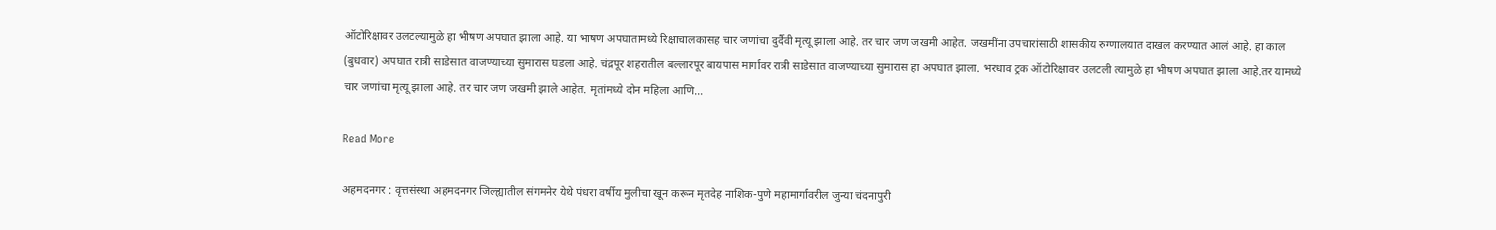ऑटोरिक्षावर उलटल्यामुळे हा भीषण अपघात झाला आहे. या भाषण अपघातामध्ये रिक्षाचालकासह चार जणांचा दुर्दैवी मृत्यू झाला आहे. तर चार जण जखमी आहेत. जखमींना उपचारांसाठी शासकीय रुग्णालयात दाखल करण्यात आलं आहे. हा काल (बुधवार) अपघात रात्री साडेसात वाजण्याच्या सुमारास घडला आहे. चंद्रपूर शहरातील बल्लारपूर बायपास मार्गावर रात्री साडेसात वाजण्याच्या सुमारास हा अपघात झाला. भरधाव ट्रक ऑटोरिक्षावर उलटली त्यामुळे हा भीषण अपघात झाला आहे.तर यामध्ये चार जणांचा मृत्यू झाला आहे. तर चार जण जखमी झाले आहेत. मृतांमध्ये दोन महिला आणि…

Read More

अहमदनगर : वृत्तसंस्था अहमदनगर जिल्ह्यातील संगमनेर येथे पंधरा वर्षीय मुलीचा खून करून मृतदेह नाशिक-पुणे महामार्गावरील जुन्या चंदनापुरी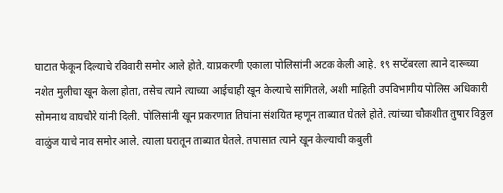घाटात फेकून दिल्याचे रविवारी समोर आले होते. याप्रकरणी एकाला पोलिसांनी अटक केली आहे. १९ सप्टेंबरला त्याने दारूच्या नशेत मुलीचा खून केला होता, तसेच त्याने त्याच्या आईचाही खून केल्याचे सांगितले, अशी माहिती उपविभागीय पोलिस अधिकारी सोमनाथ वाघचौरे यांनी दिली. पोलिसांनी खून प्रकरणात तिघांना संशयित म्हणून ताब्यात घेतले होते. त्यांच्या चौकशीत तुषार विठ्ठल वाळुंज याचे नाव समोर आले. त्याला घरातून ताब्यात घेतले. तपासात त्याने खून केल्याची कबुली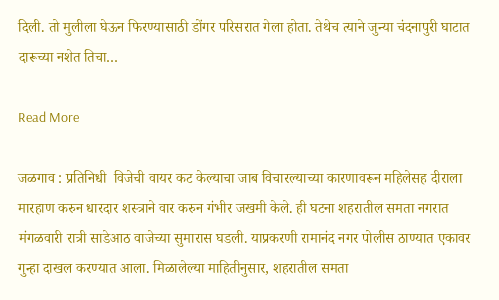दिली. तो मुलीला घेऊन फिरण्यासाठी डोंगर परिसरात गेला होता. तेथेच त्याने जुन्या चंदनापुरी घाटात दारूच्या नशेत तिचा…

Read More

जळगाव : प्रतिनिधी  विजेची वायर कट केल्याचा जाब विचारल्याच्या कारणावरून महिलेसह दीराला मारहाण करुन धारदार शस्त्राने वार करुन गंभीर जखमी केले. ही घटना शहरातील समता नगरात मंगळवारी रात्री साडेआठ वाजेच्या सुमारास घडली. याप्रकरणी रामानंद नगर पोलीस ठाण्यात एकावर गुन्हा दाखल करण्यात आला. मिळालेल्या माहितीनुसार, शहरातील समता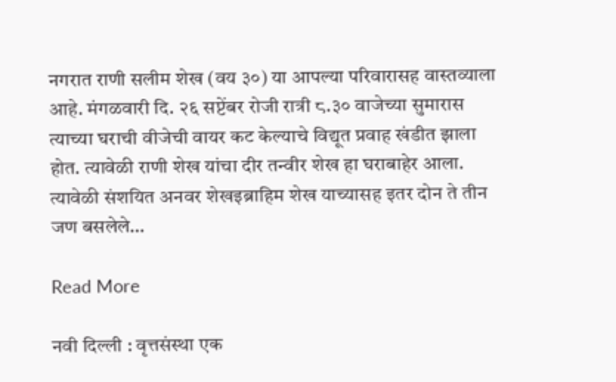नगरात राणी सलीम शेख (वय ३०) या आपल्या परिवारासह वास्तव्याला आहे. मंगळवारी दि. २६ सप्टेंबर रोजी रात्री ८.३० वाजेच्या सुमारास त्याच्या घराची वीजेची वायर कट केल्याचे विद्यूत प्रवाह खंडीत झाला होत. त्यावेळी राणी शेख यांचा दीर तन्वीर शेख हा घराबाहेर आला. त्यावेळी संशयित अनवर शेखइब्राहिम शेख याच्यासह इतर दोन ते तीन जण बसलेले…

Read More

नवी दिल्ली : वृत्तसंस्था एक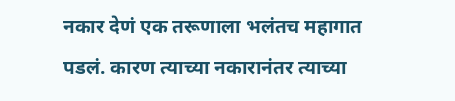नकार देणं एक तरूणाला भलंतच महागात पडलं. कारण त्याच्या नकारानंतर त्याच्या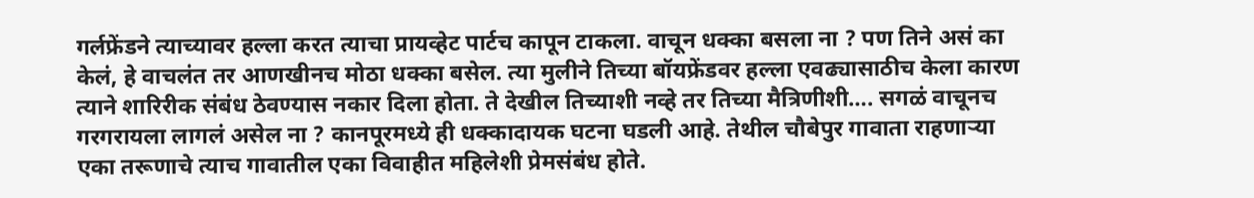गर्लफ्रेंडने त्याच्यावर हल्ला करत त्याचा प्रायव्हेट पार्टच कापून टाकला. वाचून धक्का बसला ना ? पण तिने असं का केलं, हे वाचलंत तर आणखीनच मोठा धक्का बसेल. त्या मुलीने तिच्या बॉयफ्रेंडवर हल्ला एवढ्यासाठीच केला कारण त्याने शारिरीक संबंध ठेवण्यास नकार दिला होता. ते देखील तिच्याशी नव्हे तर तिच्या मैत्रिणीशी…. सगळं वाचूनच गरगरायला लागलं असेल ना ? कानपूरमध्ये ही धक्कादायक घटना घडली आहे. तेथील चौबेपुर गावाता राहणाऱ्या एका तरूणाचे त्याच गावातील एका विवाहीत महिलेशी प्रेमसंबंध होते.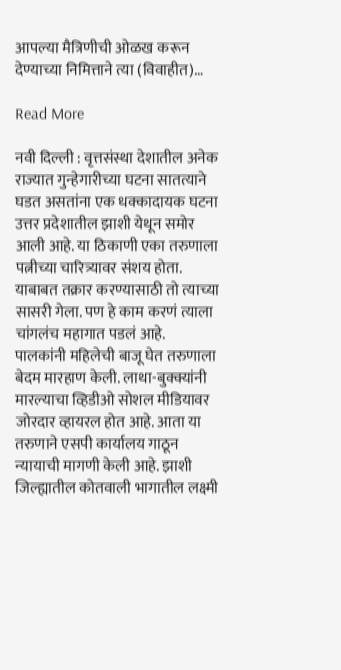आपल्या मैत्रिणीची ओळख करून देण्याच्या निमित्ताने त्या (विवाहीत)…

Read More

नवी दिल्ली : वृत्तसंस्था देशातील अनेक राज्यात गुन्हेगारीच्या घटना सातत्याने घडत असतांना एक धक्कादायक घटना उत्तर प्रदेशातील झाशी येथून समोर आली आहे. या ठिकाणी एका तरुणाला पत्नीच्या चारित्र्यावर संशय होता. याबाबत तक्रार करण्यासाठी तो त्याच्या सासरी गेला. पण हे काम करणं त्याला चांगलंच महागात पडलं आहे. पालकांनी महिलेची बाजू घेत तरुणाला बेदम मारहाण केली. लाथा-बुक्क्यांनी मारल्याचा व्हिडीओ सोशल मीडियावर जोरदार व्हायरल होत आहे. आता या तरुणाने एसपी कार्यालय गाठून न्यायाची मागणी केली आहे. झाशी जिल्ह्यातील कोतवाली भागातील लक्ष्मी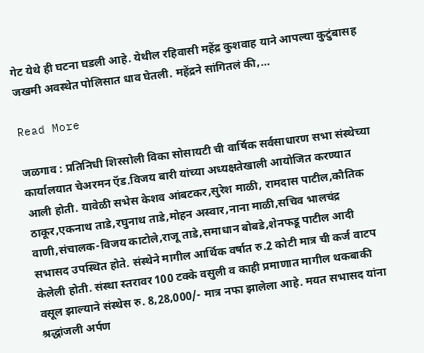गेट येथे ही घटना घडली आहे. येथील रहिवासी महेंद्र कुशवाह याने आपल्या कुटुंबासह जखमी अवस्थेत पोलिसात धाव घेतली. महेंद्रने सांगितलं की,…

Read More

जळगाव : प्रतिनिधी शिरसोली विका सोसायटी ची वार्षिक सर्वसाधारण सभा संस्थेच्या कार्यालयात चेअरमन ऍड.विजय बारी यांच्या अध्यक्षतेखाली आयोजित करण्यात आली होती. यावेळी सभेस केशव आंबटकर,सुरेश माळी, रामदास पाटील,कौतिक ठाकूर,एकनाथ ताडे,रघुनाथ ताडे,मोहन अस्वार,नाना माळी,सचिव भालचंद्र वाणी,संचालक-विजय काटोले,राजू ताडे,समाधान बोबडे,शेनफडू पाटील आदी सभासद उपस्थित होते. संस्थेने मागील आर्थिक वर्षात रु.2 कोटी मात्र ची कर्ज वाटप केलेली होती. संस्था स्तरावर 100 टक्के वसुली व काही प्रमाणात मागील थकबाकी वसूल झाल्याने संस्थेस रु. 8,28,000/- मात्र नफा झालेला आहे. मयत सभासद यांना श्रद्धांजली अर्पण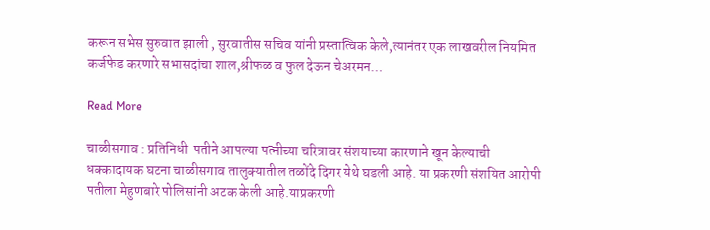करून सभेस सुरुवात झाली , सुरवातीस सचिव यांनी प्रस्तात्विक केले,त्यानंतर एक लाखवरील नियमित कर्जफेड करणारे सभासदांचा शाल,श्रीफळ व फुल देऊन चेअरमन…

Read More

चाळीसगाव : प्रतिनिधी  पतीने आपल्या पत्नीच्या चरित्रावर संशयाच्या कारणाने खून केल्याची धक्कादायक घटना चाळीसगाव तालुक्यातील तळोंदे दिगर येथे घडली आहे. या प्रकरणी संशयित आरोपी पतीला मेहुणबारे पोलिसांनी अटक केली आहे.याप्रकरणी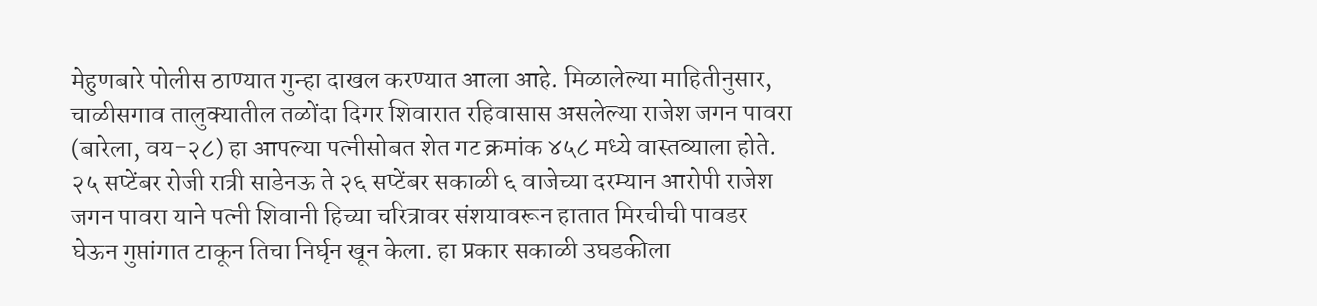मेहुणबारे पोलीस ठाण्यात गुन्हा दाखल करण्यात आला आहे. मिळालेल्या माहितीनुसार, चाळीसगाव तालुक्यातील तळोंदा दिगर शिवारात रहिवासास असलेल्या राजेश जगन पावरा (बारेला, वय-२८) हा आपल्या पत्नीसोबत शेत गट क्रमांक ४५८ मध्ये वास्तव्याला होते. २५ सप्टेंबर रोजी रात्री साडेनऊ ते २६ सप्टेंबर सकाळी ६ वाजेच्या दरम्यान आरोपी राजेश जगन पावरा याने पत्नी शिवानी हिच्या चरित्रावर संशयावरून हातात मिरचीची पावडर घेऊन गुप्तांगात टाकून तिचा निर्घृन खून केला. हा प्रकार सकाळी उघडकीला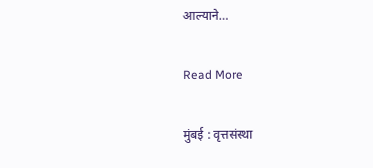आल्याने…

Read More

मुंबई : वृत्तसंस्था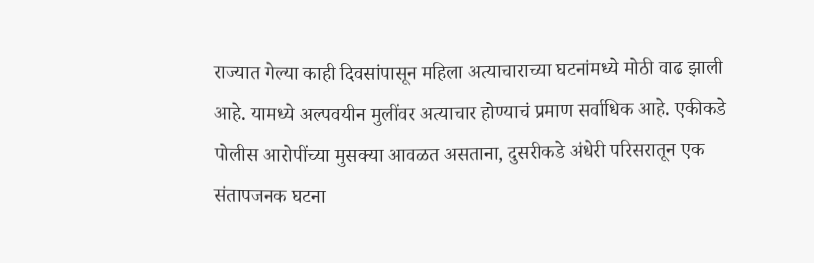राज्यात गेल्या काही दिवसांपासून महिला अत्याचाराच्या घटनांमध्ये मोठी वाढ झाली आहे. यामध्ये अल्पवयीन मुलींवर अत्याचार होण्याचं प्रमाण सर्वाधिक आहे. एकीकडे पोलीस आरोपींच्या मुसक्या आवळत असताना, दुसरीकडे अंधेरी परिसरातून एक संतापजनक घटना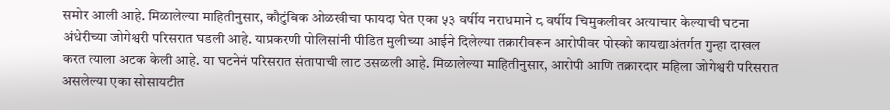समोर आली आहे. मिळालेल्या माहितीनुसार, कौटुंबिक ओळखीचा फायदा घेत एका ५३ वर्षीय नराधमाने ८ वर्षीय चिमुकलीवर अत्याचार केल्याची घटना अंधेरीच्या जोगेश्वरी परिसरात घडली आहे. याप्रकरणी पोलिसांनी पीडित मुलीच्या आईने दिलेल्या तक्रारीवरून आरोपीवर पोस्को कायद्याअंतर्गत गुन्हा दाखल करत त्याला अटक केली आहे. या घटनेनं परिसरात संतापाची लाट उसळली आहे. मिळालेल्या माहितीनुसार, आरोपी आणि तक्रारदार महिला जोगेश्वरी परिसरात असलेल्या एका सोसायटीत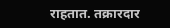राहतात. तक्रारदार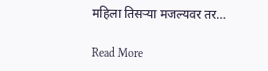महिला तिसऱ्या मजल्यवर तर…

Read More